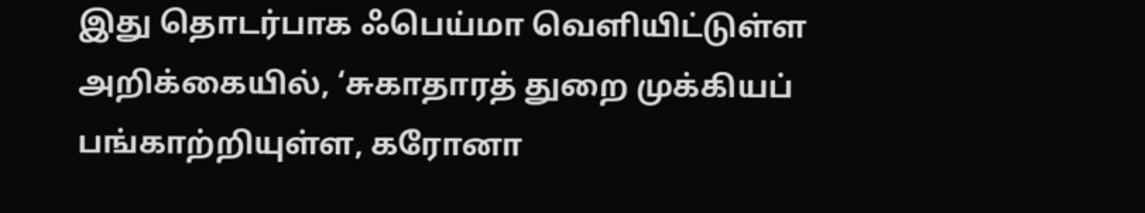இது தொடர்பாக ஃபெய்மா வெளியிட்டுள்ள அறிக்கையில், ‘சுகாதாரத் துறை முக்கியப் பங்காற்றியுள்ள, கரோனா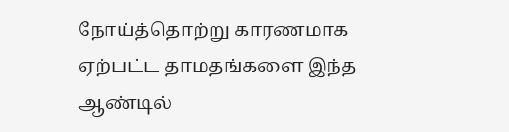நோய்த்தொற்று காரணமாக ஏற்பட்ட தாமதங்களை இந்த ஆண்டில்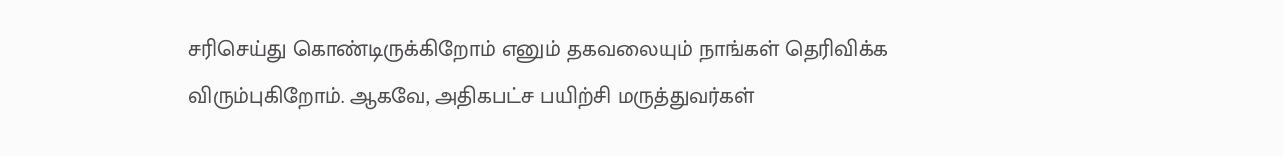சரிசெய்து கொண்டிருக்கிறோம் எனும் தகவலையும் நாங்கள் தெரிவிக்க விரும்புகிறோம். ஆகவே, அதிகபட்ச பயிற்சி மருத்துவர்கள்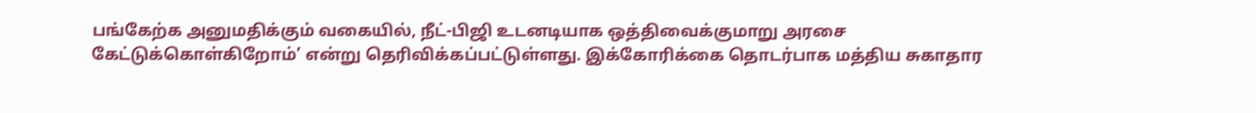பங்கேற்க அனுமதிக்கும் வகையில், நீட்-பிஜி உடனடியாக ஒத்திவைக்குமாறு அரசை கேட்டுக்கொள்கிறோம்’ என்று தெரிவிக்கப்பட்டுள்ளது. இக்கோரிக்கை தொடர்பாக மத்திய சுகாதார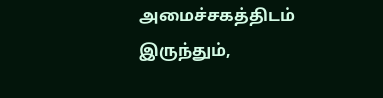அமைச்சகத்திடம் இருந்தும்,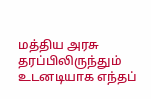மத்திய அரசு தரப்பிலிருந்தும் உடனடியாக எந்தப்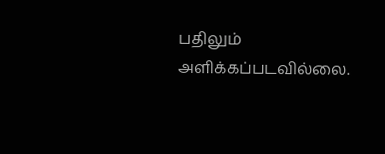பதிலும் அளிக்கப்படவில்லை.